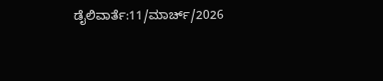ಡೈಲಿವಾರ್ತೆ:11/ಮಾರ್ಚ್/2026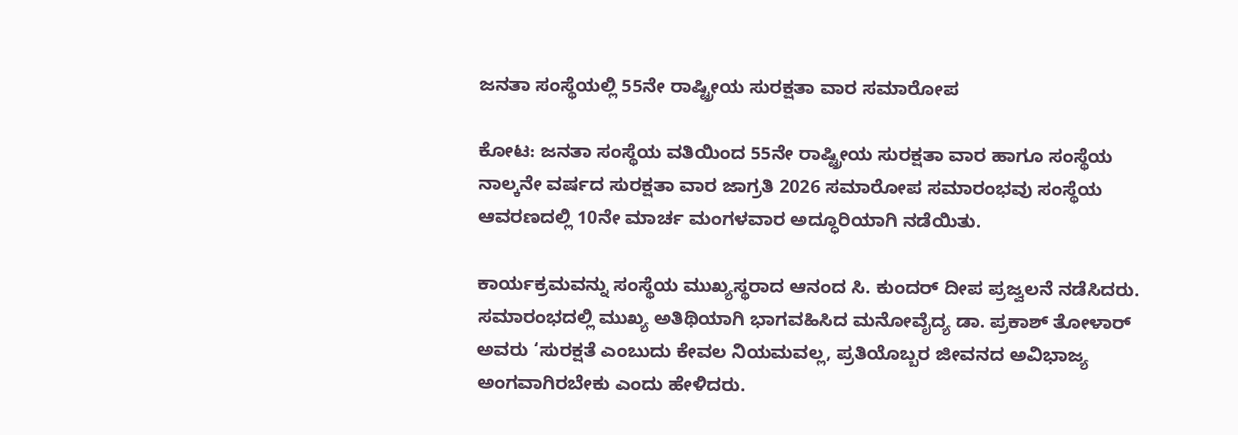ಜನತಾ ಸಂಸ್ಥೆಯಲ್ಲಿ 55ನೇ ರಾಷ್ಟ್ರೀಯ ಸುರಕ್ಷತಾ ವಾರ ಸಮಾರೋಪ

ಕೋಟ: ಜನತಾ ಸಂಸ್ಥೆಯ ವತಿಯಿಂದ 55ನೇ ರಾಷ್ಟ್ರೀಯ ಸುರಕ್ಷತಾ ವಾರ ಹಾಗೂ ಸಂಸ್ಥೆಯ ನಾಲ್ಕನೇ ವರ್ಷದ ಸುರಕ್ಷತಾ ವಾರ ಜಾಗ್ರತಿ 2026 ಸಮಾರೋಪ ಸಮಾರಂಭವು ಸಂಸ್ಥೆಯ ಆವರಣದಲ್ಲಿ 10ನೇ ಮಾರ್ಚ ಮಂಗಳವಾರ ಅದ್ಧೂರಿಯಾಗಿ ನಡೆಯಿತು.

ಕಾರ್ಯಕ್ರಮವನ್ನು ಸಂಸ್ಥೆಯ ಮುಖ್ಯಸ್ಥರಾದ ಆನಂದ ಸಿ. ಕುಂದರ್ ದೀಪ ಪ್ರಜ್ವಲನೆ ನಡೆಸಿದರು. ಸಮಾರಂಭದಲ್ಲಿ ಮುಖ್ಯ ಅತಿಥಿಯಾಗಿ ಭಾಗವಹಿಸಿದ ಮನೋವೈದ್ಯ ಡಾ. ಪ್ರಕಾಶ್ ತೋಳಾರ್ ಅವರು ‘ಸುರಕ್ಷತೆ ಎಂಬುದು ಕೇವಲ ನಿಯಮವಲ್ಲ, ಪ್ರತಿಯೊಬ್ಬರ ಜೀವನದ ಅವಿಭಾಜ್ಯ ಅಂಗವಾಗಿರಬೇಕು ಎಂದು ಹೇಳಿದರು.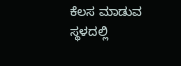ಕೆಲಸ ಮಾಡುವ ಸ್ಥಳದಲ್ಲಿ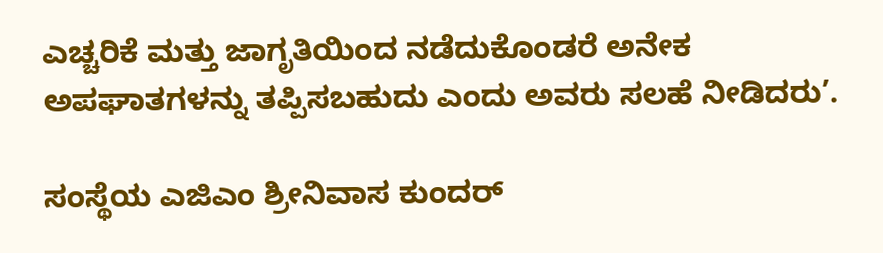ಎಚ್ಚರಿಕೆ ಮತ್ತು ಜಾಗೃತಿಯಿಂದ ನಡೆದುಕೊಂಡರೆ ಅನೇಕ ಅಪಘಾತಗಳನ್ನು ತಪ್ಪಿಸಬಹುದು ಎಂದು ಅವರು ಸಲಹೆ ನೀಡಿದರು’.

ಸಂಸ್ಥೆಯ ಎಜಿಎಂ ಶ್ರೀನಿವಾಸ ಕುಂದರ್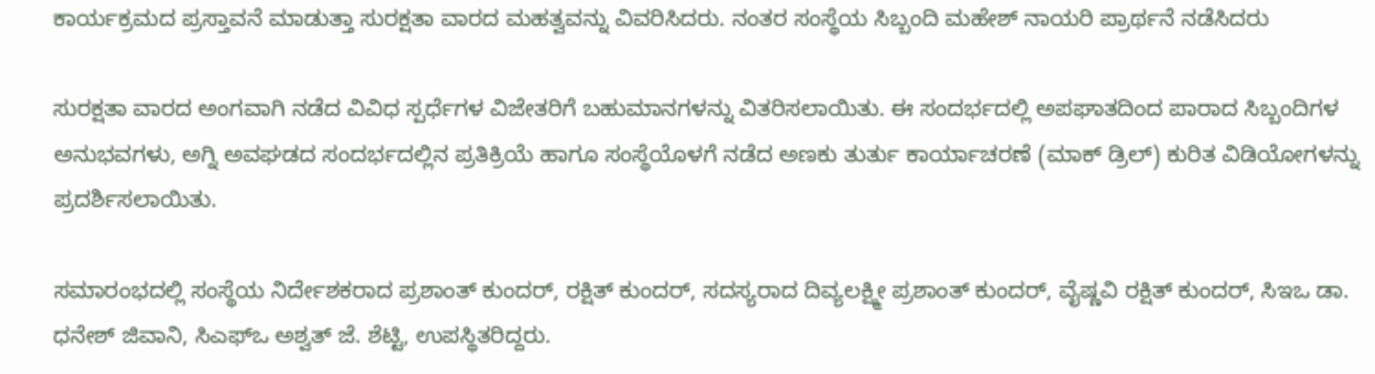ಕಾರ್ಯಕ್ರಮದ ಪ್ರಸ್ತಾವನೆ ಮಾಡುತ್ತಾ ಸುರಕ್ಷತಾ ವಾರದ ಮಹತ್ವವನ್ನು ವಿವರಿಸಿದರು. ನಂತರ ಸಂಸ್ಥೆಯ ಸಿಬ್ಬಂದಿ ಮಹೇಶ್ ನಾಯರಿ ಪ್ರಾರ್ಥನೆ ನಡೆಸಿದರು

ಸುರಕ್ಷತಾ ವಾರದ ಅಂಗವಾಗಿ ನಡೆದ ವಿವಿಧ ಸ್ಪರ್ಧೆಗಳ ವಿಜೇತರಿಗೆ ಬಹುಮಾನಗಳನ್ನು ವಿತರಿಸಲಾಯಿತು. ಈ ಸಂದರ್ಭದಲ್ಲಿ ಅಪಘಾತದಿಂದ ಪಾರಾದ ಸಿಬ್ಬಂದಿಗಳ ಅನುಭವಗಳು, ಅಗ್ನಿ ಅವಘಡದ ಸಂದರ್ಭದಲ್ಲಿನ ಪ್ರತಿಕ್ರಿಯೆ ಹಾಗೂ ಸಂಸ್ಥೆಯೊಳಗೆ ನಡೆದ ಅಣಕು ತುರ್ತು ಕಾರ್ಯಾಚರಣೆ (ಮಾಕ್ ಡ್ರಿಲ್) ಕುರಿತ ವಿಡಿಯೋಗಳನ್ನು ಪ್ರದರ್ಶಿಸಲಾಯಿತು.

ಸಮಾರಂಭದಲ್ಲಿ ಸಂಸ್ಥೆಯ ನಿರ್ದೇಶಕರಾದ ಪ್ರಶಾಂತ್ ಕುಂದರ್, ರಕ್ಷಿತ್ ಕುಂದರ್, ಸದಸ್ಯರಾದ ದಿವ್ಯಲಕ್ಷ್ಮೀ ಪ್ರಶಾಂತ್ ಕುಂದರ್, ವೈಷ್ಣವಿ ರಕ್ಷಿತ್ ಕುಂದರ್, ಸಿಇಒ ಡಾ. ಧನೇಶ್ ಜಿವಾನಿ, ಸಿಎಫ್ಒ ಅಶ್ವತ್ ಜೆ. ಶೆಟ್ಟಿ, ಉಪಸ್ಥಿತರಿದ್ದರು.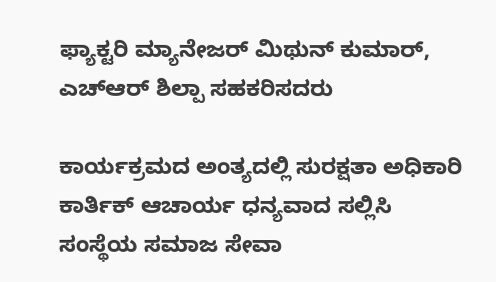ಫ್ಯಾಕ್ಟರಿ ಮ್ಯಾನೇಜರ್ ಮಿಥುನ್ ಕುಮಾರ್, ಎಚ್‌ಆರ್ ಶಿಲ್ಪಾ ಸಹಕರಿಸದರು

ಕಾರ್ಯಕ್ರಮದ ಅಂತ್ಯದಲ್ಲಿ ಸುರಕ್ಷತಾ ಅಧಿಕಾರಿ ಕಾರ್ತಿಕ್ ಆಚಾರ್ಯ ಧನ್ಯವಾದ ಸಲ್ಲಿಸಿ
ಸಂಸ್ಥೆಯ ಸಮಾಜ ಸೇವಾ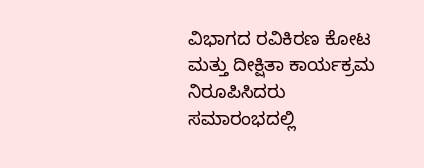ವಿಭಾಗದ ರವಿಕಿರಣ ಕೋಟ ಮತ್ತು ದೀಕ್ಷಿತಾ ಕಾರ್ಯಕ್ರಮ ನಿರೂಪಿಸಿದರು
ಸಮಾರಂಭದಲ್ಲಿ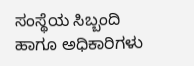ಸಂಸ್ಥೆಯ ಸಿಬ್ಬಂದಿ ಹಾಗೂ ಅಧಿಕಾರಿಗಳು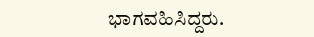ಭಾಗವಹಿಸಿದ್ದರು.